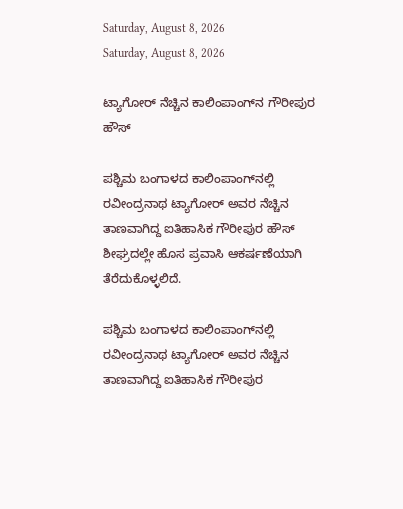Saturday, August 8, 2026
Saturday, August 8, 2026

ಟ್ಯಾಗೋರ್‌ ನೆಚ್ಚಿನ ಕಾಲಿಂಪಾಂಗ್‌ನ ಗೌರೀಪುರ ಹೌಸ್‌

ಪಶ್ಚಿಮ ಬಂಗಾಳದ ಕಾಲಿಂಪಾಂಗ್‌ನಲ್ಲಿ ರವೀಂದ್ರನಾಥ ಟ್ಯಾಗೋರ್‌ ಅವರ ನೆಚ್ಚಿನ ತಾಣವಾಗಿದ್ದ ಐತಿಹಾಸಿಕ ಗೌರೀಪುರ ಹೌಸ್‌ ಶೀಘ್ರದಲ್ಲೇ ಹೊಸ ಪ್ರವಾಸಿ ಆಕರ್ಷಣೆಯಾಗಿ ತೆರೆದುಕೊಳ್ಳಲಿದೆ.

ಪಶ್ಚಿಮ ಬಂಗಾಳದ ಕಾಲಿಂಪಾಂಗ್‌ನಲ್ಲಿ ರವೀಂದ್ರನಾಥ ಟ್ಯಾಗೋರ್‌ ಅವರ ನೆಚ್ಚಿನ ತಾಣವಾಗಿದ್ದ ಐತಿಹಾಸಿಕ ಗೌರೀಪುರ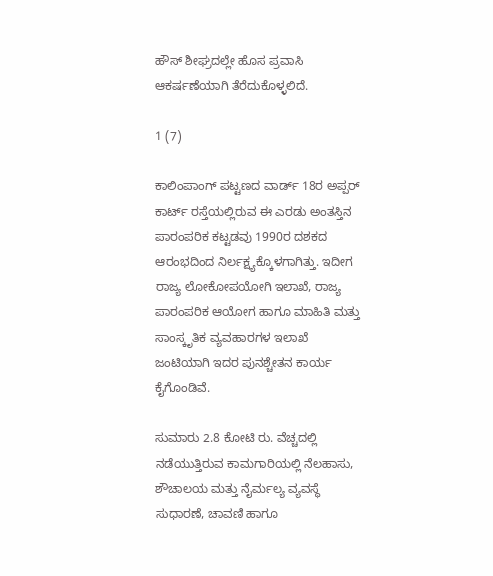ಹೌಸ್‌ ಶೀಘ್ರದಲ್ಲೇ ಹೊಸ ಪ್ರವಾಸಿ ಆಕರ್ಷಣೆಯಾಗಿ ತೆರೆದುಕೊಳ್ಳಲಿದೆ.

1 (7)

ಕಾಲಿಂಪಾಂಗ್ ಪಟ್ಟಣದ ವಾರ್ಡ್‌ 18ರ ಅಪ್ಪರ್ ಕಾರ್ಟ್‌ ರಸ್ತೆಯಲ್ಲಿರುವ ಈ ಎರಡು ಅಂತಸ್ತಿನ ಪಾರಂಪರಿಕ ಕಟ್ಟಡವು 1990ರ ದಶಕದ ಆರಂಭದಿಂದ ನಿರ್ಲಕ್ಷ್ಯಕ್ಕೊಳಗಾಗಿತ್ತು. ಇದೀಗ ರಾಜ್ಯ ಲೋಕೋಪಯೋಗಿ ಇಲಾಖೆ, ರಾಜ್ಯ ಪಾರಂಪರಿಕ ಆಯೋಗ ಹಾಗೂ ಮಾಹಿತಿ ಮತ್ತು ಸಾಂಸ್ಕೃತಿಕ ವ್ಯವಹಾರಗಳ ಇಲಾಖೆ ಜಂಟಿಯಾಗಿ ಇದರ ಪುನಶ್ಚೇತನ ಕಾರ್ಯ ಕೈಗೊಂಡಿವೆ.

ಸುಮಾರು 2.8 ಕೋಟಿ ರು. ವೆಚ್ಚದಲ್ಲಿ ನಡೆಯುತ್ತಿರುವ ಕಾಮಗಾರಿಯಲ್ಲಿ ನೆಲಹಾಸು, ಶೌಚಾಲಯ ಮತ್ತು ನೈರ್ಮಲ್ಯ ವ್ಯವಸ್ಥೆ ಸುಧಾರಣೆ, ಚಾವಣಿ ಹಾಗೂ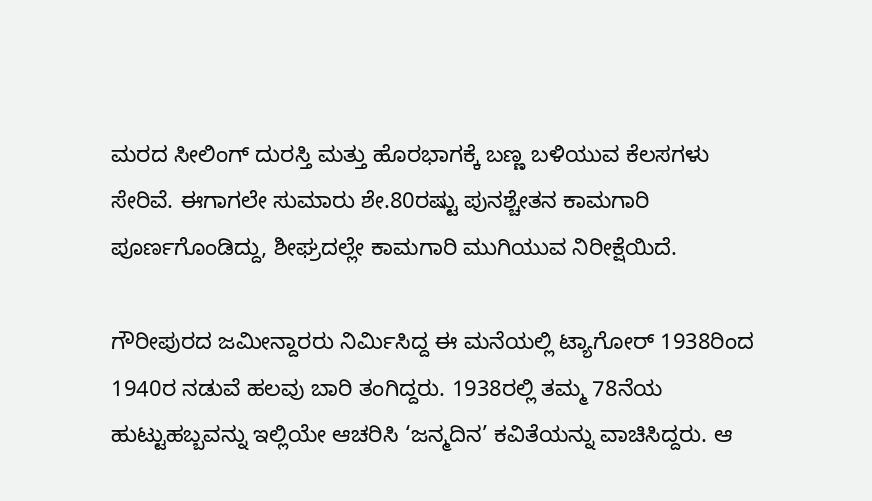ಮರದ ಸೀಲಿಂಗ್‌ ದುರಸ್ತಿ ಮತ್ತು ಹೊರಭಾಗಕ್ಕೆ ಬಣ್ಣ ಬಳಿಯುವ ಕೆಲಸಗಳು ಸೇರಿವೆ. ಈಗಾಗಲೇ ಸುಮಾರು ಶೇ.80ರಷ್ಟು ಪುನಶ್ಚೇತನ ಕಾಮಗಾರಿ ಪೂರ್ಣಗೊಂಡಿದ್ದು, ಶೀಘ್ರದಲ್ಲೇ ಕಾಮಗಾರಿ ಮುಗಿಯುವ ನಿರೀಕ್ಷೆಯಿದೆ.

ಗೌರೀಪುರದ ಜಮೀನ್ದಾರರು ನಿರ್ಮಿಸಿದ್ದ ಈ ಮನೆಯಲ್ಲಿ ಟ್ಯಾಗೋರ್‌ 1938ರಿಂದ 1940ರ ನಡುವೆ ಹಲವು ಬಾರಿ ತಂಗಿದ್ದರು. 1938ರಲ್ಲಿ ತಮ್ಮ 78ನೆಯ ಹುಟ್ಟುಹಬ್ಬವನ್ನು ಇಲ್ಲಿಯೇ ಆಚರಿಸಿ ‘ಜನ್ಮದಿನ’ ಕವಿತೆಯನ್ನು ವಾಚಿಸಿದ್ದರು. ಆ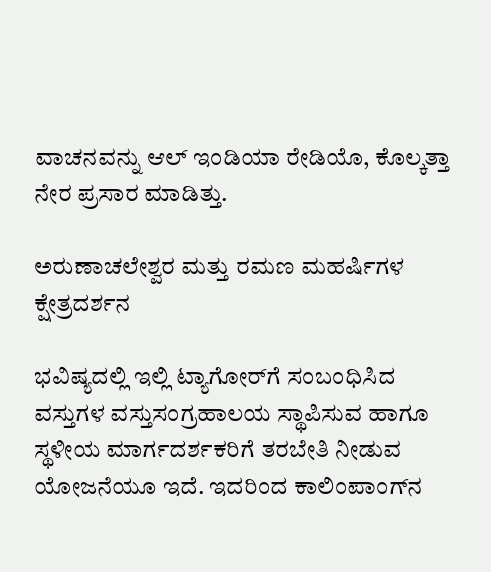ವಾಚನವನ್ನು ಆಲ್‌ ಇಂಡಿಯಾ ರೇಡಿಯೊ, ಕೊಲ್ಕತ್ತಾ ನೇರ ಪ್ರಸಾರ ಮಾಡಿತ್ತು.

ಅರುಣಾಚಲೇಶ್ವರ ಮತ್ತು ರಮಣ ಮಹರ್ಷಿಗಳ ಕ್ಷೇತ್ರದರ್ಶನ

ಭವಿಷ್ಯದಲ್ಲಿ ಇಲ್ಲಿ ಟ್ಯಾಗೋರ್‌ಗೆ ಸಂಬಂಧಿಸಿದ ವಸ್ತುಗಳ ವಸ್ತುಸಂಗ್ರಹಾಲಯ ಸ್ಥಾಪಿಸುವ ಹಾಗೂ ಸ್ಥಳೀಯ ಮಾರ್ಗದರ್ಶಕರಿಗೆ ತರಬೇತಿ ನೀಡುವ ಯೋಜನೆಯೂ ಇದೆ. ಇದರಿಂದ ಕಾಲಿಂಪಾಂಗ್‌ನ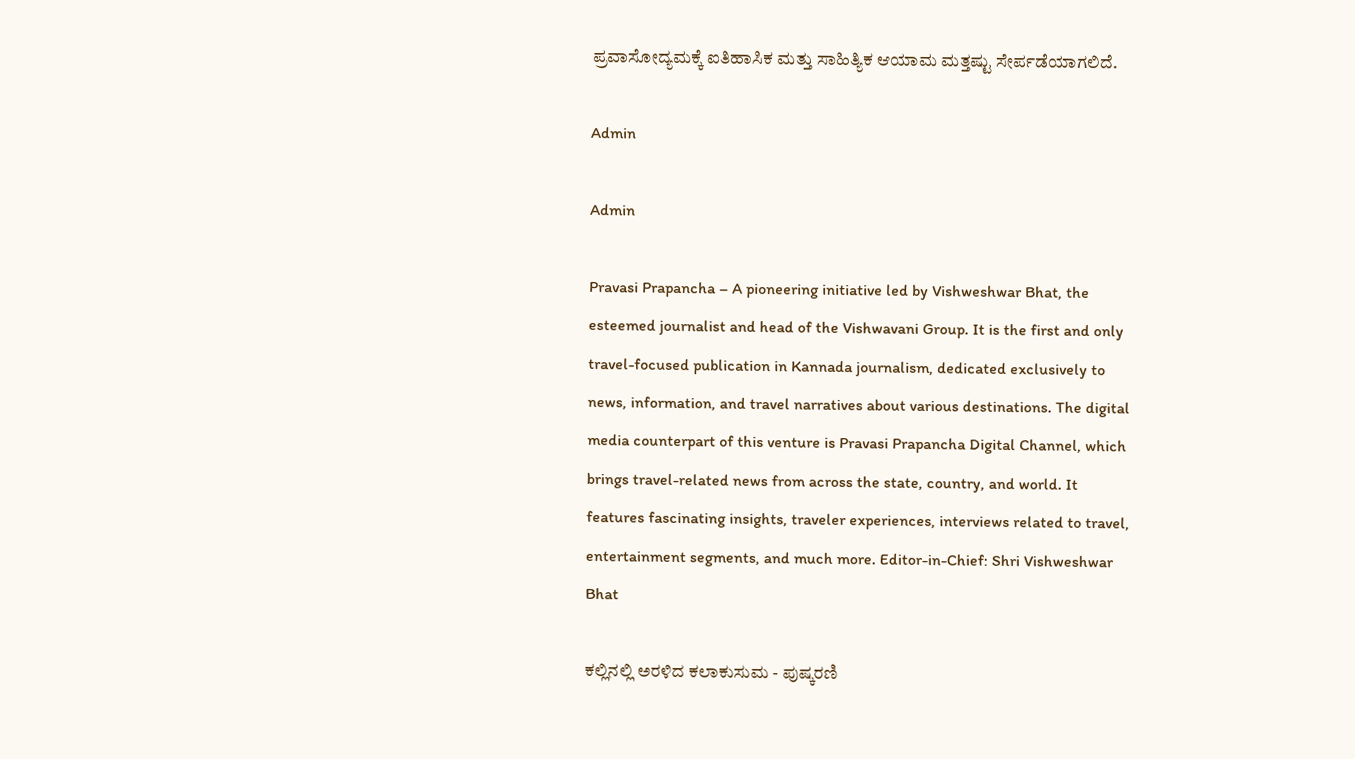ಪ್ರವಾಸೋದ್ಯಮಕ್ಕೆ ಐತಿಹಾಸಿಕ ಮತ್ತು ಸಾಹಿತ್ಯಿಕ ಆಯಾಮ ಮತ್ತಷ್ಟು ಸೇರ್ಪಡೆಯಾಗಲಿದೆ.

Admin

Admin

Pravasi Prapancha – A pioneering initiative led by Vishweshwar Bhat, the esteemed journalist and head of the Vishwavani Group. It is the first and only travel-focused publication in Kannada journalism, dedicated exclusively to news, information, and travel narratives about various destinations. The digital media counterpart of this venture is Pravasi Prapancha Digital Channel, which brings travel-related news from across the state, country, and world. It features fascinating insights, traveler experiences, interviews related to travel, entertainment segments, and much more. Editor-in-Chief: Shri Vishweshwar Bhat

ಕಲ್ಲಿನಲ್ಲಿ ಅರಳಿದ ಕಲಾಕುಸುಮ - ಪುಷ್ಕರಣಿ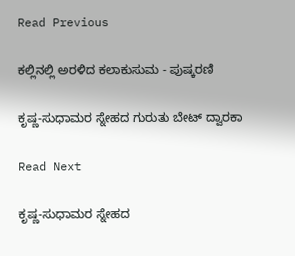Read Previous

ಕಲ್ಲಿನಲ್ಲಿ ಅರಳಿದ ಕಲಾಕುಸುಮ - ಪುಷ್ಕರಣಿ

ಕೃಷ್ಣ-ಸುಧಾಮರ ಸ್ನೇಹದ ಗುರುತು ಬೇಟ್ ದ್ವಾರಕಾ

Read Next

ಕೃಷ್ಣ-ಸುಧಾಮರ ಸ್ನೇಹದ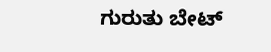ಗುರುತು ಬೇಟ್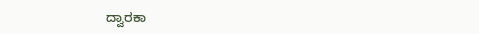ದ್ವಾರಕಾ